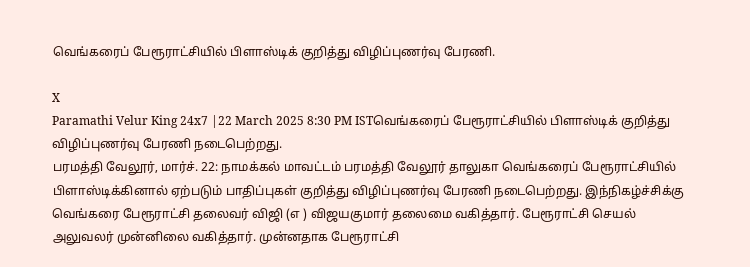வெங்கரைப் பேரூராட்சியில் பிளாஸ்டிக் குறித்து விழிப்புணர்வு பேரணி.

X
Paramathi Velur King 24x7 |22 March 2025 8:30 PM ISTவெங்கரைப் பேரூராட்சியில் பிளாஸ்டிக் குறித்து விழிப்புணர்வு பேரணி நடைபெற்றது.
பரமத்தி வேலூர், மார்ச். 22: நாமக்கல் மாவட்டம் பரமத்தி வேலூர் தாலுகா வெங்கரைப் பேரூராட்சியில் பிளாஸ்டிக்கினால் ஏற்படும் பாதிப்புகள் குறித்து விழிப்புணர்வு பேரணி நடைபெற்றது. இந்நிகழ்ச்சிக்கு வெங்கரை பேரூராட்சி தலைவர் விஜி (எ ) விஜயகுமார் தலைமை வகித்தார். பேரூராட்சி செயல் அலுவலர் முன்னிலை வகித்தார். முன்னதாக பேரூராட்சி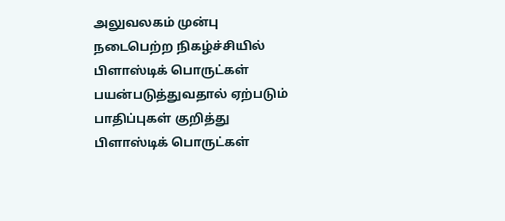அலுவலகம் முன்பு நடைபெற்ற நிகழ்ச்சியில் பிளாஸ்டிக் பொருட்கள் பயன்படுத்துவதால் ஏற்படும் பாதிப்புகள் குறித்து பிளாஸ்டிக் பொருட்கள்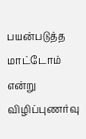பயன்படுத்த மாட்டோம் என்று விழிப்புணர்வு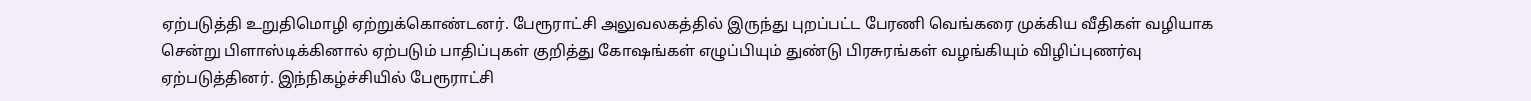ஏற்படுத்தி உறுதிமொழி ஏற்றுக்கொண்டனர். பேரூராட்சி அலுவலகத்தில் இருந்து புறப்பட்ட பேரணி வெங்கரை முக்கிய வீதிகள் வழியாக சென்று பிளாஸ்டிக்கினால் ஏற்படும் பாதிப்புகள் குறித்து கோஷங்கள் எழுப்பியும் துண்டு பிரசுரங்கள் வழங்கியும் விழிப்புணர்வு ஏற்படுத்தினர். இந்நிகழ்ச்சியில் பேரூராட்சி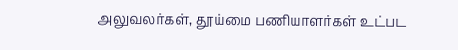அலுவலர்கள், தூய்மை பணியாளர்கள் உட்பட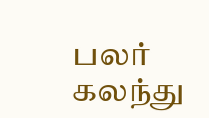பலர் கலந்து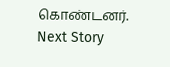கொண்டனர்.
Next Story